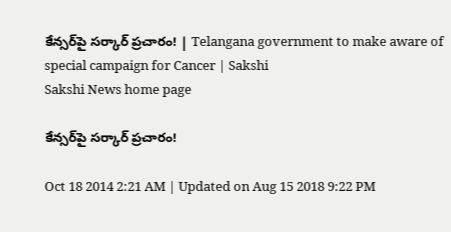కేన్సర్‌పై సర్కార్ ప్రచారం! | Telangana government to make aware of special campaign for Cancer | Sakshi
Sakshi News home page

కేన్సర్‌పై సర్కార్ ప్రచారం!

Oct 18 2014 2:21 AM | Updated on Aug 15 2018 9:22 PM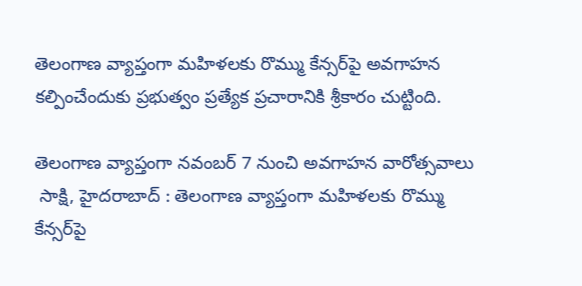తెలంగాణ వ్యాప్తంగా మహిళలకు రొమ్ము కేన్సర్‌పై అవగాహన కల్పించేందుకు ప్రభుత్వం ప్రత్యేక ప్రచారానికి శ్రీకారం చుట్టింది.

తెలంగాణ వ్యాప్తంగా నవంబర్ 7 నుంచి అవగాహన వారోత్సవాలు
 సాక్షి, హైదరాబాద్ : తెలంగాణ వ్యాప్తంగా మహిళలకు రొమ్ము కేన్సర్‌పై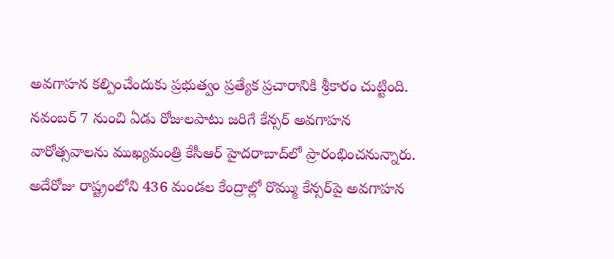అవగాహన కల్పించేందుకు ప్రభుత్వం ప్రత్యేక ప్రచారానికి శ్రీకారం చుట్టింది. నవంబర్ 7 నుంచి ఏడు రోజులపాటు జరిగే కేన్సర్ అవగాహన వారోత్సవాలను ముఖ్యమంత్రి కేసీఆర్ హైదరాబాద్‌లో ప్రారంభించనున్నారు. అదేరోజు రాష్ట్రంలోని 436 మండల కేంద్రాల్లో రొమ్ము కేన్సర్‌పై అవగాహన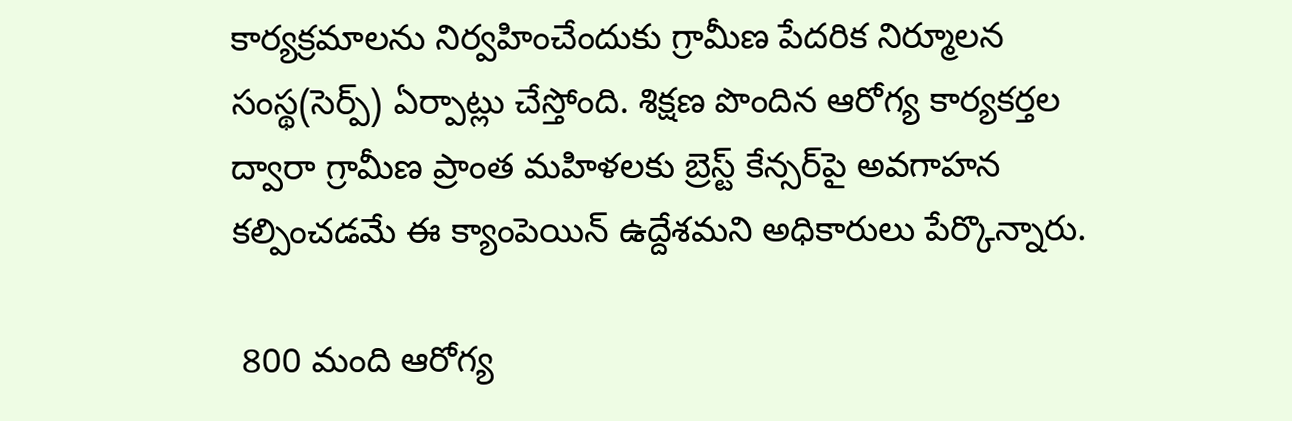కార్యక్రమాలను నిర్వహించేందుకు గ్రామీణ పేదరిక నిర్మూలన సంస్థ(సెర్ప్) ఏర్పాట్లు చేస్తోంది. శిక్షణ పొందిన ఆరోగ్య కార్యకర్తల ద్వారా గ్రామీణ ప్రాంత మహిళలకు బ్రెస్ట్ కేన్సర్‌పై అవగాహన కల్పించడమే ఈ క్యాంపెయిన్ ఉద్దేశమని అధికారులు పేర్కొన్నారు.

 800 మంది ఆరోగ్య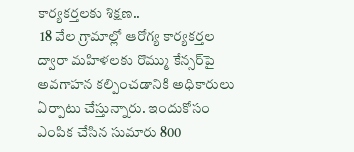కార్యకర్తలకు శిక్షణ..
 18 వేల గ్రామాల్లో ఆరోగ్య కార్యకర్తల ద్వారా మహిళలకు రొమ్ము కేన్సర్‌పై అవగాహన కల్పించడానికి అధికారులు ఏర్పాటు చేస్తున్నారు. ఇందుకోసం ఎంపిక చేసిన సుమారు 800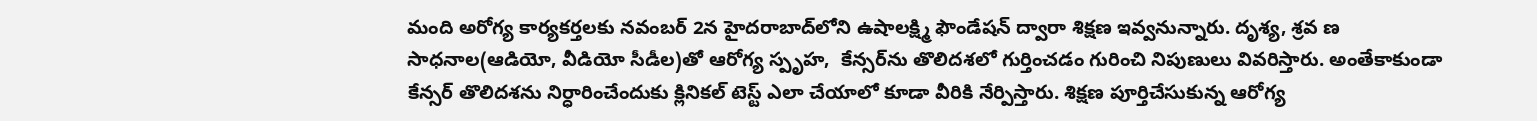మంది అరోగ్య కార్యకర్తలకు నవంబర్ 2న హైదరాబాద్‌లోని ఉషాలక్ష్మి ఫౌండేషన్ ద్వారా శిక్షణ ఇవ్వనున్నారు. దృశ్య, శ్రవ ణ సాధనాల(ఆడియో, వీడియో సీడీల)తో ఆరోగ్య స్పృహ,  కేన్సర్‌ను తొలిదశలో గుర్తించడం గురించి నిపుణులు వివరిస్తారు. అంతేకాకుండా కేన్సర్ తొలిదశను నిర్ధారించేందుకు క్లినికల్ టెస్ట్ ఎలా చేయాలో కూడా వీరికి నేర్పిస్తారు. శిక్షణ పూర్తిచేసుకున్న ఆరోగ్య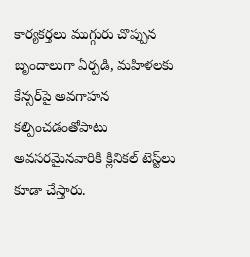కార్యకర్తలు ముగ్గురు చొప్పున బృందాలుగా ఏర్పడి, మహిళలకు కేన్సర్‌పై అవగాహన కల్పించడంతోపాటు అవసరమైనవారికి క్లినికల్ టెస్ట్‌లు కూడా చేస్తారు.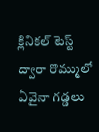క్లినికల్ టెస్ట్ ద్వారా రొమ్ములో ఏవైనా గడ్డలు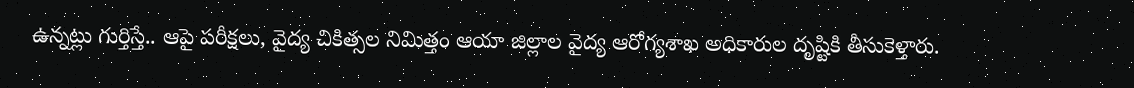ఉన్నట్లు గుర్తిస్తే.. ఆపై పరీక్షలు, వైద్య చికిత్సల నిమిత్తం ఆయా జిల్లాల వైద్య ఆరోగ్యశాఖ అధికారుల దృష్టికి తీసుకెళ్తారు.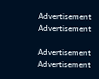Advertisement
Advertisement

Advertisement
Advertisement